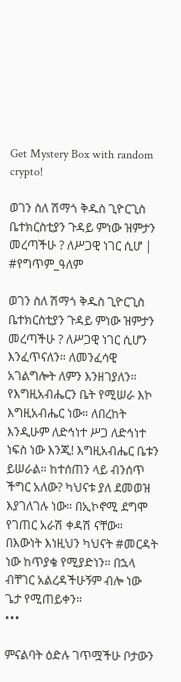Get Mystery Box with random crypto!

ወገን ስለ ሽማጎ ቅዱስ ጊዮርጊስ ቤተክርስቲያን ጉዳይ ምነው ዝምታን መረጣችሁ ? ለሥጋዊ ነገር ሲሆ | #የግጥም_ዓለም

ወገን ስለ ሽማጎ ቅዱስ ጊዮርጊስ ቤተክርስቲያን ጉዳይ ምነው ዝምታን መረጣችሁ ? ለሥጋዊ ነገር ሲሆን እንፈጥናለን። ለመንፈሳዊ አገልግሎት ለምን እንዘገያለን። የእግዚአብሔርን ቤት የሚሠራ እኮ እግዚአብሔር ነው። ለበረከት እንዲሁም ለድኅነተ ሥጋ ለድኅነተ ነፍስ ነው እንጂ! እግዚአብሔር ቤቱን ይሠራል። ከተሰጠን ላይ ብንሰጥ ችግር አለው? ካህናቱ ያለ ደመወዝ እያገለገሉ ነው። በኢኮኖሚ ደግሞ የገጠር አራሽ ቀዳሽ ናቸው። በእውነት እነዚህን ካህናት #መርዳት ነው ከጥያቄ የሚያድነን። በኋላ ብቸገር አልረዳችሁኝም ብሎ ነው ጌታ የሚጠይቀን።
•••

ምናልባት ዕድሉ ገጥሟችሁ ቦታውን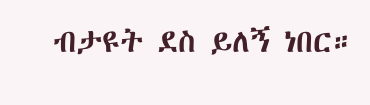ብታዩት ደስ ይለኝ ነበር።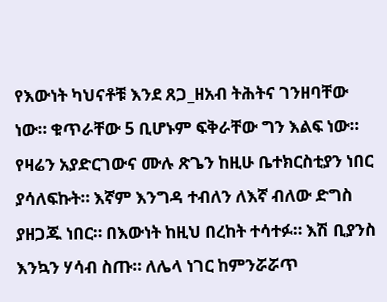የእውነት ካህናቶቹ እንደ ጸጋ_ዘአብ ትሕትና ገንዘባቸው ነው። ቁጥራቸው 5 ቢሆኑም ፍቅራቸው ግን እልፍ ነው። የዛሬን አያድርገውና ሙሉ ጽጌን ከዚሁ ቤተክርስቲያን ነበር ያሳለፍኩት። እኛም እንግዳ ተብለን ለእኛ ብለው ድግስ ያዘጋጁ ነበር። በእውነት ከዚህ በረከት ተሳተፉ። እሽ ቢያንስ እንኳን ሃሳብ ስጡ። ለሌላ ነገር ከምንሯሯጥ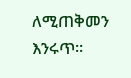ለሚጠቅመን እንሩጥ።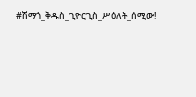#ሽማጎ_ቅዱስ_ጊዮርጊስ_ሥዕለት_ሰሚው!